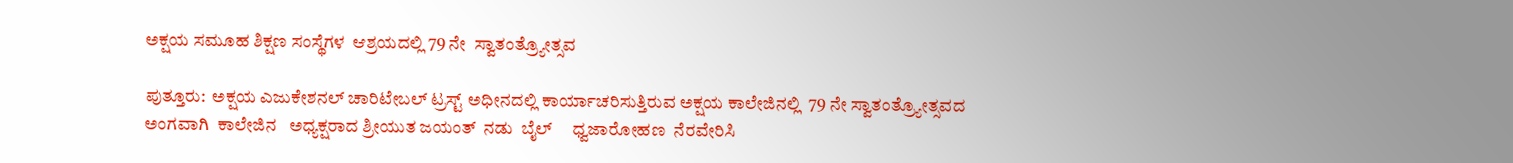ಅಕ್ಷಯ ಸಮೂಹ ಶಿಕ್ಷಣ ಸಂಸ್ಥೆಗಳ  ಆಶ್ರಯದಲ್ಲಿ 79 ನೇ  ಸ್ವಾತಂತ್ರ್ಯೋತ್ಸವ

ಪುತ್ತೂರು:  ಅಕ್ಷಯ ಎಜುಕೇಶನಲ್ ಚಾರಿಟೇಬಲ್ ಟ್ರಸ್ಟ್ ಅಧೀನದಲ್ಲಿ ಕಾರ್ಯಾಚರಿಸುತ್ತಿರುವ ಅಕ್ಷಯ ಕಾಲೇಜಿನಲ್ಲಿ  79 ನೇ ಸ್ವಾತಂತ್ರ್ಯೋತ್ಸವದ ಅಂಗವಾಗಿ  ಕಾಲೇಜಿನ   ಅಧ್ಯಕ್ಷರಾದ ಶ್ರೀಯುತ ಜಯಂತ್  ನಡು  ಬೈಲ್     ಧ್ವಜಾರೋಹಣ  ನೆರವೇರಿಸಿ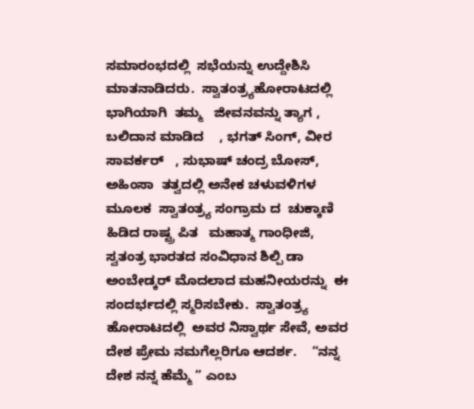ಸಮಾರಂಭದಲ್ಲಿ  ಸಭೆಯನ್ನು ಉದ್ದೇಶಿಸಿ ಮಾತನಾಡಿದರು.  ಸ್ವಾತಂತ್ರ್ಯಹೋರಾಟದಲ್ಲಿ   ಭಾಗಿಯಾಗಿ  ತಮ್ಮ   ಜೀವನವನ್ನು ತ್ಯಾಗ ,   ಬಲಿದಾನ ಮಾಡಿದ    , ಭಗತ್ ಸಿಂಗ್, ವೀರ ಸಾವರ್ಕರ್   , ಸುಭಾಷ್ ಚಂದ್ರ ಬೋಸ್, ಅಹಿಂಸಾ  ತತ್ವದಲ್ಲಿ ಅನೇಕ ಚಳುವಳಿಗಳ ಮೂಲಕ  ಸ್ವಾತಂತ್ರ್ಯ ಸಂಗ್ರಾಮ ದ  ಚುಕ್ಕಾಣಿ ಹಿಡಿದ ರಾಷ್ಟ್ರ ಪಿತ   ಮಹಾತ್ಮ ಗಾಂಧೀಜಿ,  ಸ್ವತಂತ್ರ ಭಾರತದ ಸಂವಿಧಾನ ಶಿಲ್ಪಿ ಡಾ ಅಂಬೇಡ್ಕರ್ ಮೊದಲಾದ ಮಹನೀಯರನ್ನು  ಈ ಸಂದರ್ಭದಲ್ಲಿ ಸ್ಮರಿಸಬೇಕು.  ಸ್ವಾತಂತ್ರ್ಯ  ಹೋರಾಟದಲ್ಲಿ  ಅವರ ನಿಸ್ವಾರ್ಥ ಸೇವೆ, ಅವರ ದೇಶ ಪ್ರೇಮ ನಮಗೆಲ್ಲರಿಗೂ ಆದರ್ಶ.    “ನನ್ನ ದೇಶ ನನ್ನ ಹೆಮ್ಮೆ ” ಎಂಬ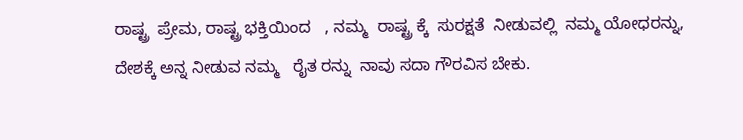ರಾಷ್ಟ್ರ  ಪ್ರೇಮ, ರಾಷ್ಟ್ರ ಭಕ್ತಿಯಿಂದ   , ನಮ್ಮ  ರಾಷ್ಟ್ರ ಕ್ಕೆ  ಸುರಕ್ಷತೆ  ನೀಡುವಲ್ಲಿ  ನಮ್ಮ ಯೋಧರನ್ನು, ದೇಶಕ್ಕೆ ಅನ್ನ ನೀಡುವ ನಮ್ಮ   ರೈತ ರನ್ನು  ನಾವು ಸದಾ ಗೌರವಿಸ ಬೇಕು.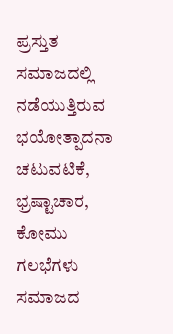ಪ್ರಸ್ತುತ  ಸಮಾಜದಲ್ಲಿ ನಡೆಯುತ್ತಿರುವ  ಭಯೋತ್ಪಾದನಾ ಚಟುವಟಿಕೆ, ಭ್ರಷ್ಟಾಚಾರ, ಕೋಮು ಗಲಭೆಗಳು ಸಮಾಜದ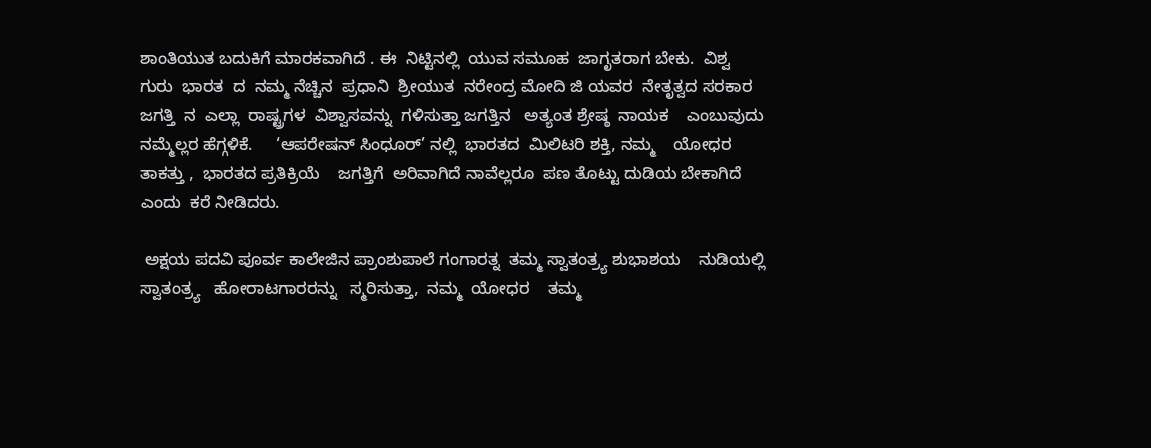ಶಾಂತಿಯುತ ಬದುಕಿಗೆ ಮಾರಕವಾಗಿದೆ . ಈ  ನಿಟ್ಟಿನಲ್ಲಿ  ಯುವ ಸಮೂಹ  ಜಾಗೃತರಾಗ ಬೇಕು.  ವಿಶ್ವ ಗುರು  ಭಾರತ  ದ  ನಮ್ಮ ನೆಚ್ಚಿನ  ಪ್ರಧಾನಿ  ಶ್ರೀಯುತ  ನರೇಂದ್ರ ಮೋದಿ ಜಿ ಯವರ  ನೇತೃತ್ವದ ಸರಕಾರ ಜಗತ್ತಿ  ನ  ಎಲ್ಲಾ  ರಾಷ್ಟ್ರಗಳ  ವಿಶ್ವಾಸವನ್ನು  ಗಳಿಸುತ್ತಾ ಜಗತ್ತಿನ   ಅತ್ಯಂತ ಶ್ರೇಷ್ಠ  ನಾಯಕ    ಎಂಬುವುದು  ನಮ್ಮೆಲ್ಲರ ಹೆಗ್ಗಳಿಕೆ.     ‘ಆಪರೇಷನ್ ಸಿಂಧೂರ್’ ನಲ್ಲಿ  ಭಾರತದ  ಮಿಲಿಟರಿ ಶಕ್ತಿ, ನಮ್ಮ    ಯೋಧರ  ತಾಕತ್ತು ,  ಭಾರತದ ಪ್ರತಿಕ್ರಿಯೆ    ಜಗತ್ತಿಗೆ  ಅರಿವಾಗಿದೆ ನಾವೆಲ್ಲರೂ  ಪಣ ತೊಟ್ಟು ದುಡಿಯ ಬೇಕಾಗಿದೆ ಎಂದು  ಕರೆ ನೀಡಿದರು.

 ಅಕ್ಷಯ ಪದವಿ ಪೂರ್ವ ಕಾಲೇಜಿನ ಪ್ರಾಂಶುಪಾಲೆ ಗಂಗಾರತ್ನ  ತಮ್ಮ ಸ್ವಾತಂತ್ರ್ಯ ಶುಭಾಶಯ    ನುಡಿಯಲ್ಲಿ  ಸ್ವಾತಂತ್ರ್ಯ   ಹೋರಾಟಗಾರರನ್ನು   ಸ್ಮರಿಸುತ್ತಾ,  ನಮ್ಮ  ಯೋಧರ    ತಮ್ಮ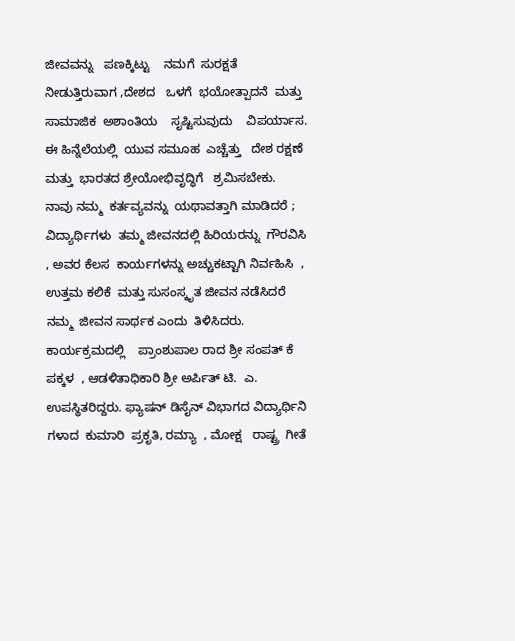ಜೀವವನ್ನು   ಪಣಕ್ಕಿಟ್ಟು    ನಮಗೆ  ಸುರಕ್ಷತೆ  ನೀಡುತ್ತಿರುವಾಗ ,ದೇಶದ   ಒಳಗೆ  ಭಯೋತ್ಪಾದನೆ  ಮತ್ತು  ಸಾಮಾಜಿಕ  ಅಶಾಂತಿಯ    ಸೃಷ್ಟಿಸುವುದು    ವಿಪರ್ಯಾಸ.  ಈ ಹಿನ್ನೆಲೆಯಲ್ಲಿ  ಯುವ ಸಮೂಹ  ಎಚ್ಚೆತ್ತು   ದೇಶ ರಕ್ಷಣೆ  ಮತ್ತು  ಭಾರತದ ಶ್ರೇಯೋಭಿವೃದ್ಧಿಗೆ   ಶ್ರಮಿಸಬೇಕು.  ನಾವು ನಮ್ಮ  ಕರ್ತವ್ಯವನ್ನು  ಯಥಾವತ್ತಾಗಿ ಮಾಡಿದರೆ ; ವಿದ್ಯಾರ್ಥಿಗಳು  ತಮ್ಮ ಜೀವನದಲ್ಲಿ ಹಿರಿಯರನ್ನು  ಗೌರವಿಸಿ , ಅವರ ಕೆಲಸ  ಕಾರ್ಯಗಳನ್ನು ಅಚ್ಚುಕಟ್ಟಾಗಿ ನಿರ್ವಹಿಸಿ  , ಉತ್ತಮ ಕಲಿಕೆ  ಮತ್ತು ಸುಸಂಸ್ಕೃತ ಜೀವನ ನಡೆಸಿದರೆ ನಮ್ಮ  ಜೀವನ ಸಾರ್ಥಕ ಎಂದು  ತಿಳಿಸಿದರು. ಕಾರ್ಯಕ್ರಮದಲ್ಲಿ    ಪ್ರಾಂಶುಪಾಲ ರಾದ ಶ್ರೀ ಸಂಪತ್ ಕೆ ಪಕ್ಕಳ  , ಆಡಳಿತಾಧಿಕಾರಿ ಶ್ರೀ ಅರ್ಪಿತ್ ಟಿ.  ಎ. ಉಪಸ್ಥಿತರಿದ್ದರು. ಫ್ಯಾಷನ್ ಡಿಸೈನ್ ವಿಭಾಗದ ವಿದ್ಯಾರ್ಥಿನಿ ಗಳಾದ  ಕುಮಾರಿ  ಪ್ರಕೃತಿ, ರಮ್ಯಾ  , ಮೋಕ್ಷ   ರಾಷ್ಟ್ರ  ಗೀತೆ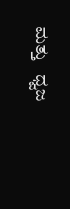ಮತ್ತು   ಧ್ವಜ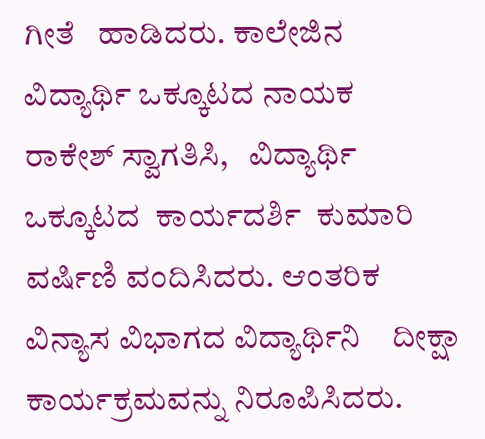ಗೀತೆ   ಹಾಡಿದರು. ಕಾಲೇಜಿನ ವಿದ್ಯಾರ್ಥಿ ಒಕ್ಕೂಟದ ನಾಯಕ      ರಾಕೇಶ್ ಸ್ವಾಗತಿಸಿ,   ವಿದ್ಯಾರ್ಥಿ ಒಕ್ಕೂಟದ  ಕಾರ್ಯದರ್ಶಿ  ಕುಮಾರಿ  ವರ್ಷಿಣಿ ವಂದಿಸಿದರು. ಆಂತರಿಕ ವಿನ್ಯಾಸ ವಿಭಾಗದ ವಿದ್ಯಾರ್ಥಿನಿ    ದೀಕ್ಷಾ   ಕಾರ್ಯಕ್ರಮವನ್ನು ನಿರೂಪಿಸಿದರು.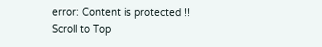error: Content is protected !!
Scroll to Top